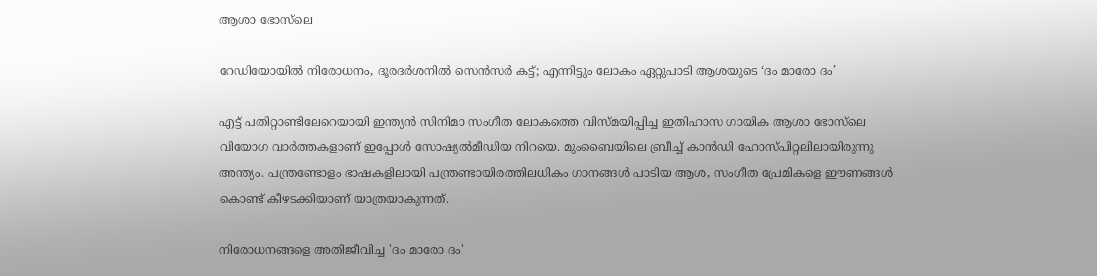ആശാ ഭോസ്‌ലെ

റേഡിയോയിൽ നിരോധനം, ദൂരദർശനിൽ സെൻസർ കട്ട്; എന്നിട്ടും ലോകം ഏറ്റുപാടി ആശയുടെ ‘ദം മാരോ ദം’

എട്ട് പതിറ്റാണ്ടിലേറെയായി ഇന്ത്യൻ സിനിമാ സംഗീത ലോകത്തെ വിസ്മയിപ്പിച്ച ഇതിഹാസ ഗായിക ആശാ ഭോസ്‌ലെ വിയോഗ വാർത്തകളാണ് ഇപ്പോൾ സോഷ്യൽമീഡിയ നിറയെ. മുംബൈയിലെ ബ്രീച്ച് കാൻഡി ഹോസ്പിറ്റലിലായിരുന്നു അന്ത്യം. പന്ത്രണ്ടോളം ഭാഷകളിലായി പന്ത്രണ്ടായിരത്തിലധികം ഗാനങ്ങൾ പാടിയ ആശ, സംഗീത പ്രേമികളെ ഈണങ്ങൾ കൊണ്ട് കീഴടക്കിയാണ് യാത്രയാകുന്നത്.

നിരോധനങ്ങളെ അതിജീവിച്ച 'ദം മാരോ ദം'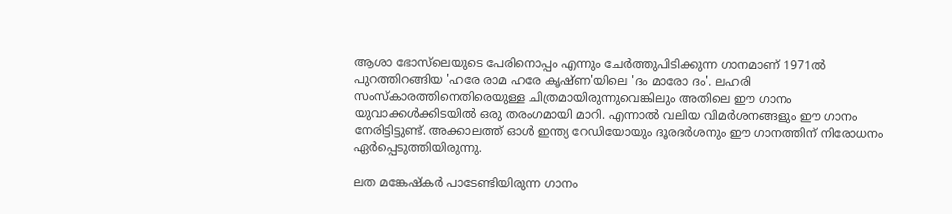ആശാ ഭോസ്‌ലെയുടെ പേരിനൊപ്പം എന്നും ചേർത്തുപിടിക്കുന്ന ഗാനമാണ് 1971ൽ പുറത്തിറങ്ങിയ 'ഹരേ രാമ ഹരേ കൃഷ്ണ'യിലെ 'ദം മാരോ ദം'. ലഹരി സംസ്കാരത്തിനെതിരെയുള്ള ചിത്രമായിരുന്നുവെങ്കിലും അതിലെ ഈ ഗാനം യുവാക്കൾക്കിടയിൽ ഒരു തരംഗമായി മാറി. എന്നാൽ വലിയ വിമർശനങ്ങളും ഈ ഗാനം നേരിട്ടിട്ടുണ്ട്. അക്കാലത്ത് ഓൾ ഇന്ത്യ റേഡിയോയും ദൂരദർശനും ഈ ഗാനത്തിന് നിരോധനം ഏർപ്പെടുത്തിയിരുന്നു.

ലത മങ്കേഷ്‌കർ പാടേണ്ടിയിരുന്ന ഗാനം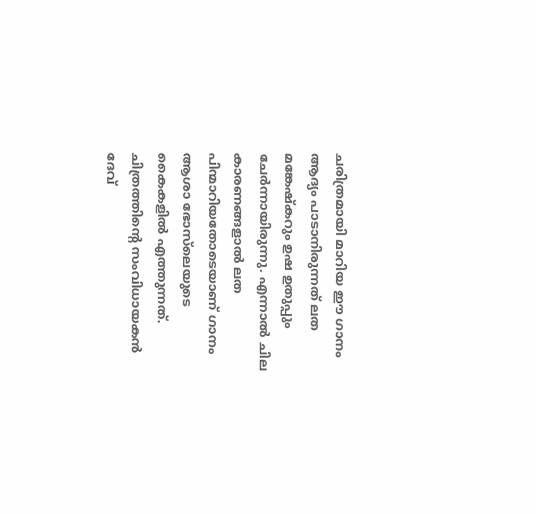ചരിത്രമായി മാറിയ ഈ ഗാനം ആദ്യം പാടാനിരുന്നത് ലത മങ്കേഷ്‌കറും ഉഷ ഉതുപ്പും ചേർന്നായിരുന്നു. എന്നാൽ ചില കാരണങ്ങളാൽ ലത പിന്മാറിയതോടെയാണ് ഗാനം ആശാ ഭോസ്‌ലെയുടെ കൈകളിൽ എത്തുന്നത്. ചിത്രത്തിന്റെ സംവിധായകൻ ദേവ്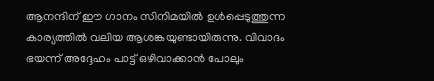ആനന്ദിന് ഈ ഗാനം സിനിമയിൽ ഉൾപ്പെടുത്തുന്ന കാര്യത്തിൽ വലിയ ആശങ്കയുണ്ടായിരുന്നു. വിവാദം ഭയന്ന് അദ്ദേഹം പാട്ട് ഒഴിവാക്കാൻ പോലും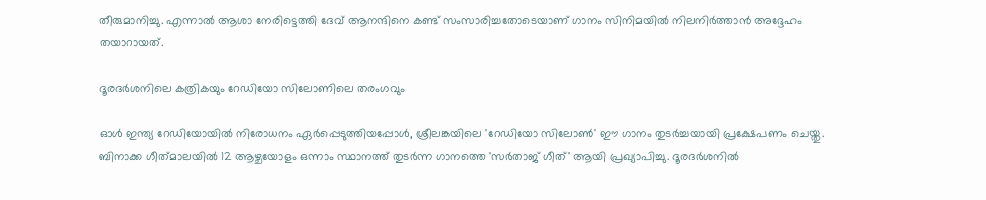തീരുമാനിച്ചു. എന്നാൽ ആശാ നേരിട്ടെത്തി ദേവ് ആനന്ദിനെ കണ്ട് സംസാരിച്ചതോടെയാണ് ഗാനം സിനിമയിൽ നിലനിർത്താൻ അദ്ദേഹം തയാറായത്.

ദൂരദർശനിലെ കത്രികയും റേഡിയോ സിലോണിലെ തരംഗവും

ഓൾ ഇന്ത്യ റേഡിയോയിൽ നിരോധനം ഏർപ്പെടുത്തിയപ്പോൾ, ശ്രീലങ്കയിലെ 'റേഡിയോ സിലോൺ' ഈ ഗാനം തുടർച്ചയായി പ്രക്ഷേപണം ചെയ്തു. ബിനാക്ക ഗീത്‌മാലയിൽ 12 ആഴ്ചയോളം ഒന്നാം സ്ഥാനത്ത് തുടർന്ന ഗാനത്തെ 'സർതാജ് ഗീത്' ആയി പ്രഖ്യാപിച്ചു. ദൂരദർശനിൽ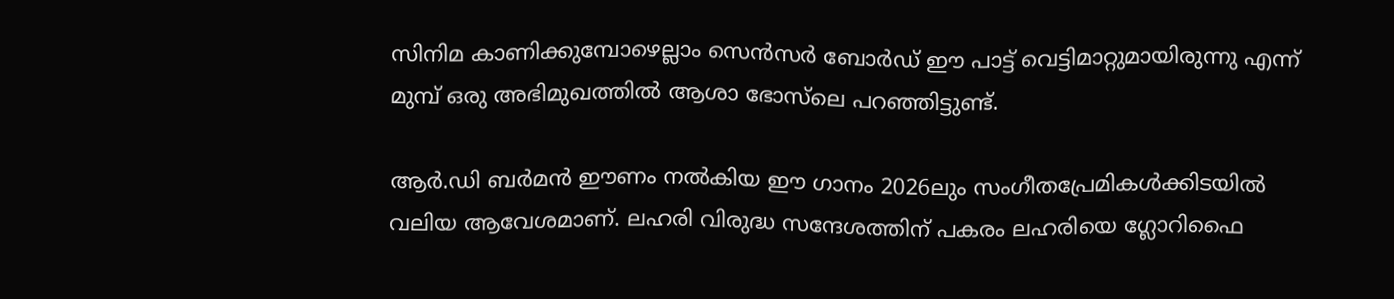സിനിമ കാണിക്കുമ്പോഴെല്ലാം സെൻസർ ബോർഡ് ഈ പാട്ട് വെട്ടിമാറ്റുമായിരുന്നു എന്ന് മുമ്പ് ഒരു അഭിമുഖത്തിൽ ആശാ ഭോസ്‌ലെ പറഞ്ഞിട്ടുണ്ട്.

ആർ.ഡി ബർമൻ ഈണം നൽകിയ ഈ ഗാനം 2026ലും സംഗീതപ്രേമികൾക്കിടയിൽ വലിയ ആവേശമാണ്. ലഹരി വിരുദ്ധ സന്ദേശത്തിന് പകരം ലഹരിയെ ഗ്ലോറിഫൈ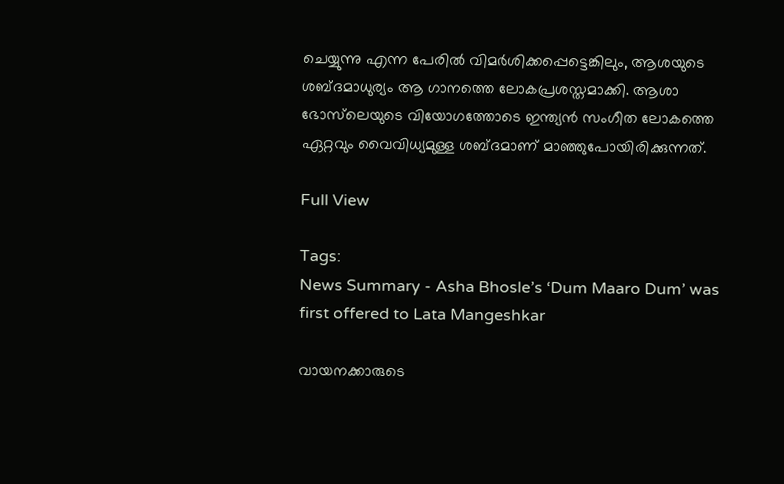ചെയ്യുന്നു എന്ന പേരിൽ വിമർശിക്കപ്പെട്ടെങ്കിലും, ആശയുടെ ശബ്ദമാധുര്യം ആ ഗാനത്തെ ലോകപ്രശസ്തമാക്കി. ആശാ ഭോസ്‌ലെയുടെ വിയോഗത്തോടെ ഇന്ത്യൻ സംഗീത ലോകത്തെ ഏറ്റവും വൈവിധ്യമുള്ള ശബ്ദമാണ് മാഞ്ഞുപോയിരിക്കുന്നത്.

Full View

Tags:
News Summary - Asha Bhosle’s ‘Dum Maaro Dum’ was first offered to Lata Mangeshkar

വായനക്കാരുടെ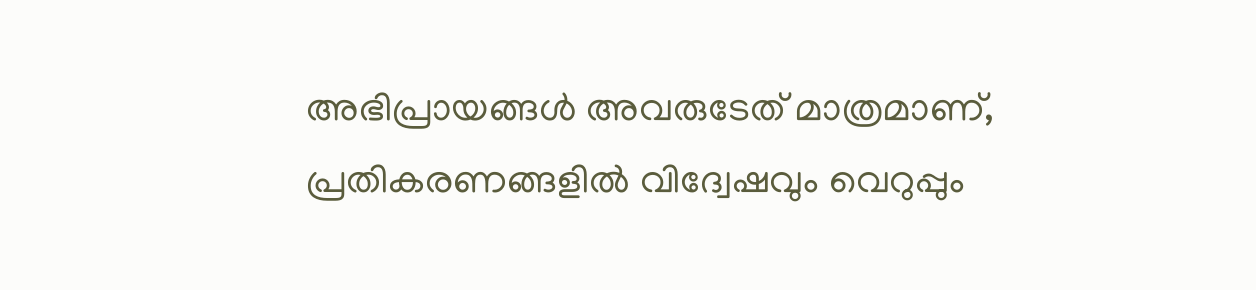അഭിപ്രായങ്ങള്‍ അവരുടേത് മാത്രമാണ്, പ്രതികരണങ്ങളിൽ വിദ്വേഷവും വെറുപ്പും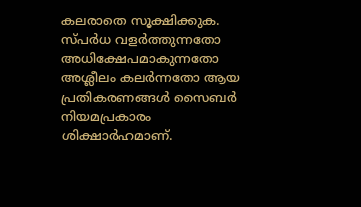കലരാതെ സൂക്ഷിക്കുക. സ്പർധ വളർത്തുന്നതോ അധിക്ഷേപമാകുന്നതോ അശ്ലീലം കലർന്നതോ ആയ പ്രതികരണങ്ങൾ സൈബർ നിയമപ്രകാരം ശിക്ഷാർഹമാണ്.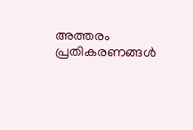അത്തരം പ്രതികരണങ്ങൾ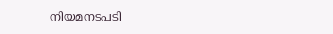നിയമനടപടി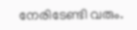നേരിടേണ്ടി വരും.